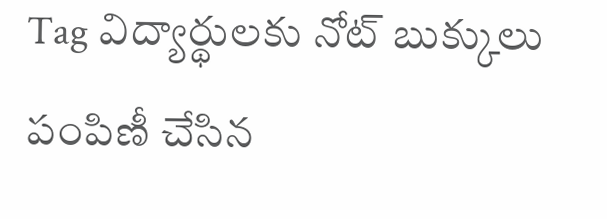Tag విద్యార్థులకు నోట్ బుక్కులు పంపిణీ చేసిన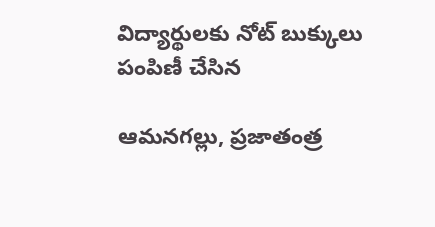విద్యార్థులకు నోట్ బుక్కులు పంపిణీ చేసిన

ఆమనగల్లు, ప్రజాతంత్ర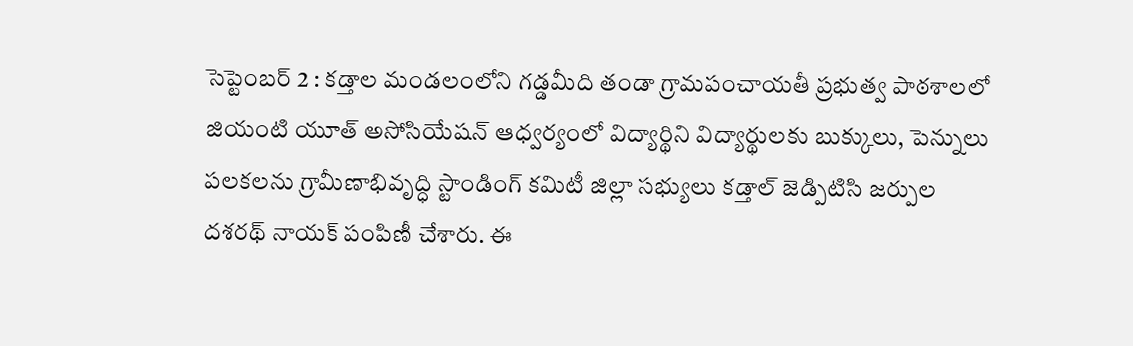సెప్టెంబర్ 2 : కడ్తాల మండలంలోని గడ్డమీది తండా గ్రామపంచాయతీ ప్రభుత్వ పాఠశాలలో జియంటి యూత్ అసోసియేషన్ ఆధ్వర్యంలో విద్యార్థిని విద్యార్థులకు బుక్కులు, పెన్నులు పలకలను గ్రామీణాభివృద్ధి స్టాండింగ్ కమిటీ జిల్లా సభ్యులు కడ్తాల్ జెడ్పిటిసి జర్పుల దశరథ్ నాయక్ పంపిణీ చేశారు. ఈ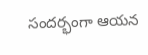సందర్భంగా ఆయన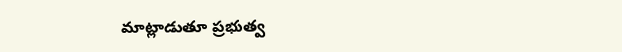మాట్లాడుతూ ప్రభుత్వ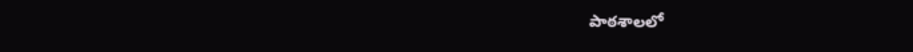పాఠశాలలో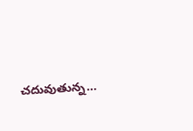చదువుతున్న…